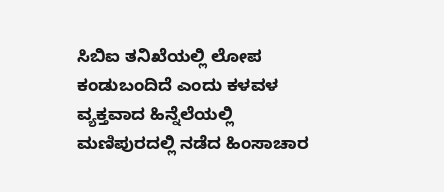ಸಿಬಿಐ ತನಿಖೆಯಲ್ಲಿ ಲೋಪ ಕಂಡುಬಂದಿದೆ ಎಂದು ಕಳವಳ ವ್ಯಕ್ತವಾದ ಹಿನ್ನೆಲೆಯಲ್ಲಿ ಮಣಿಪುರದಲ್ಲಿ ನಡೆದ ಹಿಂಸಾಚಾರ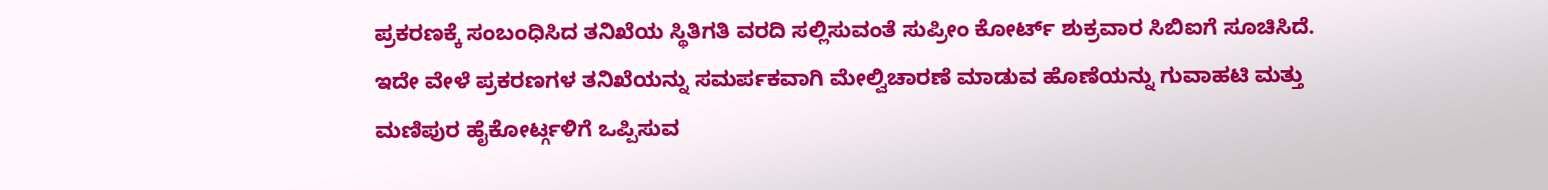ಪ್ರಕರಣಕ್ಕೆ ಸಂಬಂಧಿಸಿದ ತನಿಖೆಯ ಸ್ಥಿತಿಗತಿ ವರದಿ ಸಲ್ಲಿಸುವಂತೆ ಸುಪ್ರೀಂ ಕೋರ್ಟ್ ಶುಕ್ರವಾರ ಸಿಬಿಐಗೆ ಸೂಚಿಸಿದೆ.
ಇದೇ ವೇಳೆ ಪ್ರಕರಣಗಳ ತನಿಖೆಯನ್ನು ಸಮರ್ಪಕವಾಗಿ ಮೇಲ್ವಿಚಾರಣೆ ಮಾಡುವ ಹೊಣೆಯನ್ನು ಗುವಾಹಟಿ ಮತ್ತು ಮಣಿಪುರ ಹೈಕೋರ್ಟ್ಗಳಿಗೆ ಒಪ್ಪಿಸುವ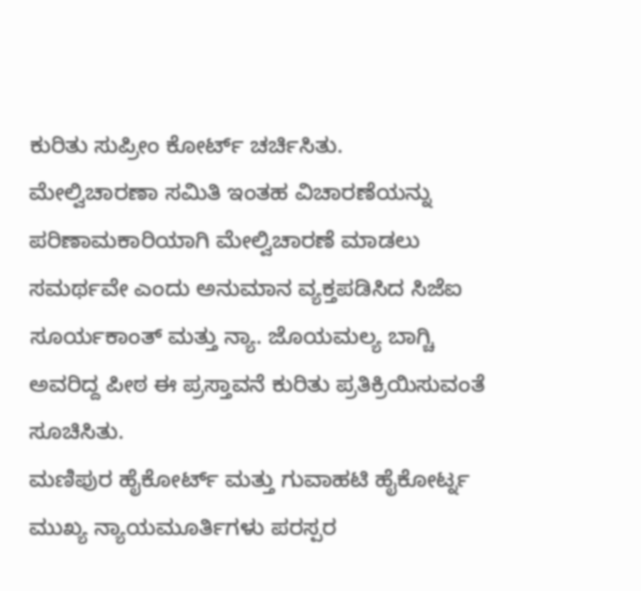ಕುರಿತು ಸುಪ್ರೀಂ ಕೋರ್ಟ್ ಚರ್ಚಿಸಿತು.
ಮೇಲ್ವಿಚಾರಣಾ ಸಮಿತಿ ಇಂತಹ ವಿಚಾರಣೆಯನ್ನು ಪರಿಣಾಮಕಾರಿಯಾಗಿ ಮೇಲ್ವಿಚಾರಣೆ ಮಾಡಲು ಸಮರ್ಥವೇ ಎಂದು ಅನುಮಾನ ವ್ಯಕ್ತಪಡಿಸಿದ ಸಿಜೆಐ ಸೂರ್ಯಕಾಂತ್ ಮತ್ತು ನ್ಯಾ. ಜೊಯಮಲ್ಯ ಬಾಗ್ಚಿ ಅವರಿದ್ದ ಪೀಠ ಈ ಪ್ರಸ್ತಾವನೆ ಕುರಿತು ಪ್ರತಿಕ್ರಿಯಿಸುವಂತೆ ಸೂಚಿಸಿತು.
ಮಣಿಪುರ ಹೈಕೋರ್ಟ್ ಮತ್ತು ಗುವಾಹಟಿ ಹೈಕೋರ್ಟ್ನ ಮುಖ್ಯ ನ್ಯಾಯಮೂರ್ತಿಗಳು ಪರಸ್ಪರ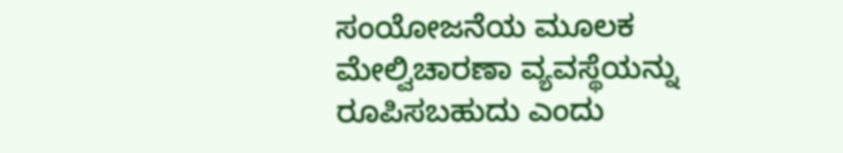ಸಂಯೋಜನೆಯ ಮೂಲಕ ಮೇಲ್ವಿಚಾರಣಾ ವ್ಯವಸ್ಥೆಯನ್ನು ರೂಪಿಸಬಹುದು ಎಂದು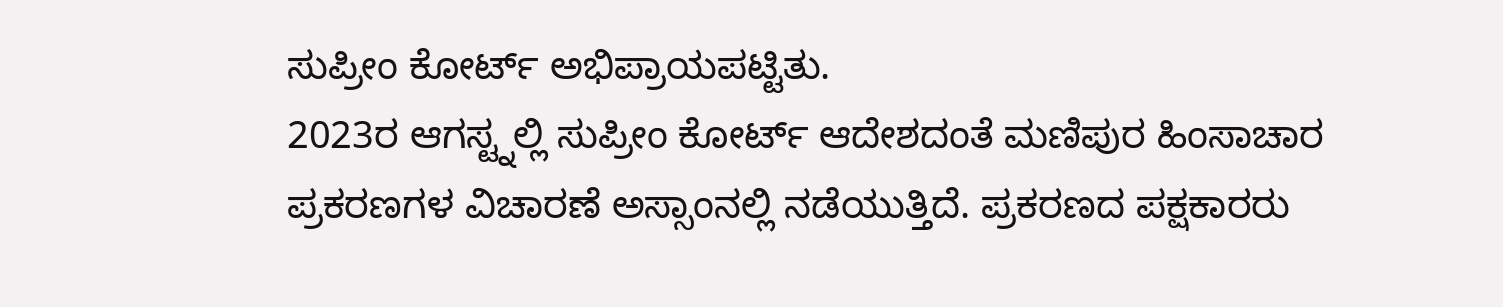ಸುಪ್ರೀಂ ಕೋರ್ಟ್ ಅಭಿಪ್ರಾಯಪಟ್ಟಿತು.
2023ರ ಆಗಸ್ಟ್ನಲ್ಲಿ ಸುಪ್ರೀಂ ಕೋರ್ಟ್ ಆದೇಶದಂತೆ ಮಣಿಪುರ ಹಿಂಸಾಚಾರ ಪ್ರಕರಣಗಳ ವಿಚಾರಣೆ ಅಸ್ಸಾಂನಲ್ಲಿ ನಡೆಯುತ್ತಿದೆ. ಪ್ರಕರಣದ ಪಕ್ಷಕಾರರು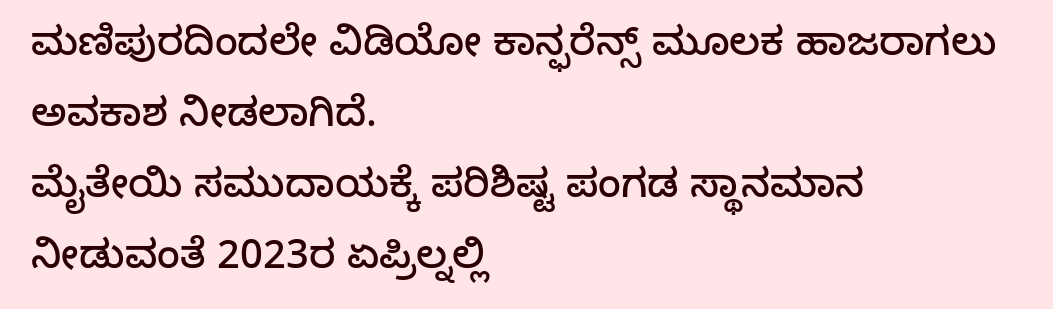ಮಣಿಪುರದಿಂದಲೇ ವಿಡಿಯೋ ಕಾನ್ಫರೆನ್ಸ್ ಮೂಲಕ ಹಾಜರಾಗಲು ಅವಕಾಶ ನೀಡಲಾಗಿದೆ.
ಮೈತೇಯಿ ಸಮುದಾಯಕ್ಕೆ ಪರಿಶಿಷ್ಟ ಪಂಗಡ ಸ್ಥಾನಮಾನ ನೀಡುವಂತೆ 2023ರ ಏಪ್ರಿಲ್ನಲ್ಲಿ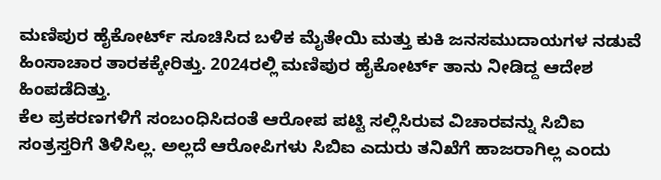ಮಣಿಪುರ ಹೈಕೋರ್ಟ್ ಸೂಚಿಸಿದ ಬಳಿಕ ಮೈತೇಯಿ ಮತ್ತು ಕುಕಿ ಜನಸಮುದಾಯಗಳ ನಡುವೆ ಹಿಂಸಾಚಾರ ತಾರಕಕ್ಕೇರಿತ್ತು. 2024ರಲ್ಲಿ ಮಣಿಪುರ ಹೈಕೋರ್ಟ್ ತಾನು ನೀಡಿದ್ದ ಆದೇಶ ಹಿಂಪಡೆದಿತ್ತು.
ಕೆಲ ಪ್ರಕರಣಗಳಿಗೆ ಸಂಬಂಧಿಸಿದಂತೆ ಆರೋಪ ಪಟ್ಟಿ ಸಲ್ಲಿಸಿರುವ ವಿಚಾರವನ್ನು ಸಿಬಿಐ ಸಂತ್ರಸ್ತರಿಗೆ ತಿಳಿಸಿಲ್ಲ. ಅಲ್ಲದೆ ಆರೋಪಿಗಳು ಸಿಬಿಐ ಎದುರು ತನಿಖೆಗೆ ಹಾಜರಾಗಿಲ್ಲ ಎಂದು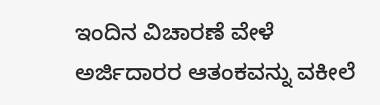ಇಂದಿನ ವಿಚಾರಣೆ ವೇಳೆ ಅರ್ಜಿದಾರರ ಆತಂಕವನ್ನು ವಕೀಲೆ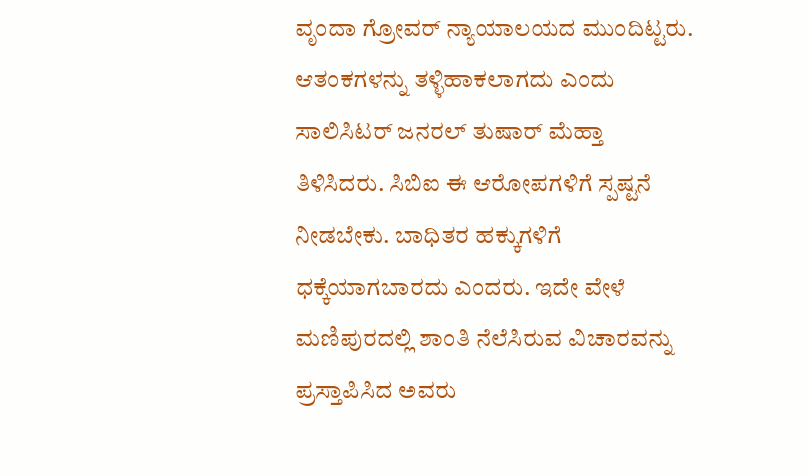ವೃಂದಾ ಗ್ರೋವರ್ ನ್ಯಾಯಾಲಯದ ಮುಂದಿಟ್ಟರು.
ಆತಂಕಗಳನ್ನು ತಳ್ಳಿಹಾಕಲಾಗದು ಎಂದು ಸಾಲಿಸಿಟರ್ ಜನರಲ್ ತುಷಾರ್ ಮೆಹ್ತಾ ತಿಳಿಸಿದರು. ಸಿಬಿಐ ಈ ಆರೋಪಗಳಿಗೆ ಸ್ಪಷ್ಟನೆ ನೀಡಬೇಕು. ಬಾಧಿತರ ಹಕ್ಕುಗಳಿಗೆ ಧಕ್ಕೆಯಾಗಬಾರದು ಎಂದರು. ಇದೇ ವೇಳೆ ಮಣಿಪುರದಲ್ಲಿ ಶಾಂತಿ ನೆಲೆಸಿರುವ ವಿಚಾರವನ್ನು ಪ್ರಸ್ತಾಪಿಸಿದ ಅವರು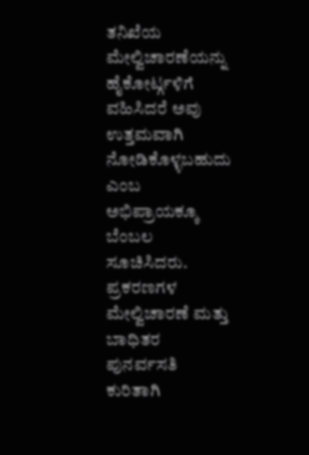ತನಿಖೆಯ ಮೇಲ್ವಿಚಾರಣೆಯನ್ನು ಹೈಕೋರ್ಟ್ಗಳಿಗೆ ವಹಿಸಿದರೆ ಅವು ಉತ್ತಮವಾಗಿ ನೋಡಿಕೊಳ್ಳಬಹುದು ಎಂಬ ಅಭಿಪ್ರಾಯಕ್ಕೂ ಬೆಂಬಲ ಸೂಚಿಸಿದರು.
ಪ್ರಕರಣಗಳ ಮೇಲ್ವಿಚಾರಣೆ ಮತ್ತು ಬಾಧಿತರ ಪುನರ್ವಸತಿ ಕುರಿತಾಗಿ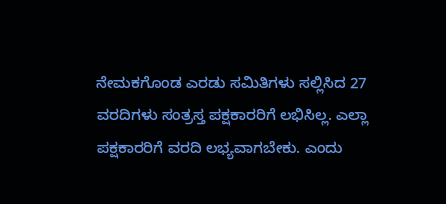ನೇಮಕಗೊಂಡ ಎರಡು ಸಮಿತಿಗಳು ಸಲ್ಲಿಸಿದ 27 ವರದಿಗಳು ಸಂತ್ರಸ್ತ ಪಕ್ಷಕಾರರಿಗೆ ಲಭಿಸಿಲ್ಲ. ಎಲ್ಲಾ ಪಕ್ಷಕಾರರಿಗೆ ವರದಿ ಲಭ್ಯವಾಗಬೇಕು. ಎಂದು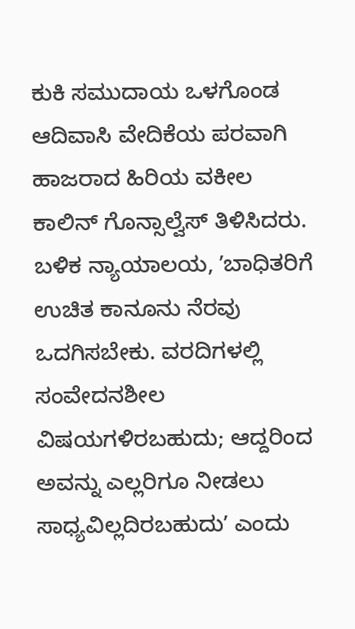ಕುಕಿ ಸಮುದಾಯ ಒಳಗೊಂಡ ಆದಿವಾಸಿ ವೇದಿಕೆಯ ಪರವಾಗಿ ಹಾಜರಾದ ಹಿರಿಯ ವಕೀಲ ಕಾಲಿನ್ ಗೊನ್ಸಾಲ್ವೆಸ್ ತಿಳಿಸಿದರು.
ಬಳಿಕ ನ್ಯಾಯಾಲಯ, ʼಬಾಧಿತರಿಗೆ ಉಚಿತ ಕಾನೂನು ನೆರವು ಒದಗಿಸಬೇಕು. ವರದಿಗಳಲ್ಲಿ ಸಂವೇದನಶೀಲ ವಿಷಯಗಳಿರಬಹುದು; ಆದ್ದರಿಂದ ಅವನ್ನು ಎಲ್ಲರಿಗೂ ನೀಡಲು ಸಾಧ್ಯವಿಲ್ಲದಿರಬಹುದುʼ ಎಂದು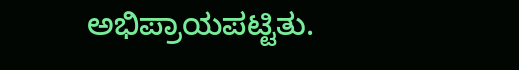ಅಭಿಪ್ರಾಯಪಟ್ಟಿತು.